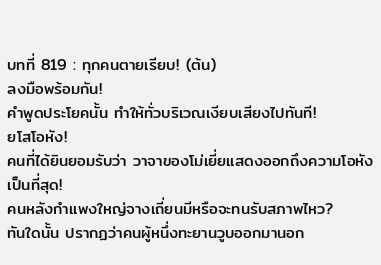บทที่ 819 : ทุกคนตายเรียบ! (ต้น)
ลงมือพร้อมกัน!
คำพูดประโยคนั้น ทำให้ทั่วบริเวณเงียบเสียงไปทันที!
ยโสโอหัง!
คนที่ได้ยินยอมรับว่า วาจาของโม่เยี่ยแสดงออกถึงความโอหังเป็นที่สุด!
คนหลังกำแพงใหญ่จางเถี่ยนมีหรือจะทนรับสภาพไหว?
ทันใดนั้น ปรากฏว่าคนผู้หนึ่งทะยานวูบออกมานอก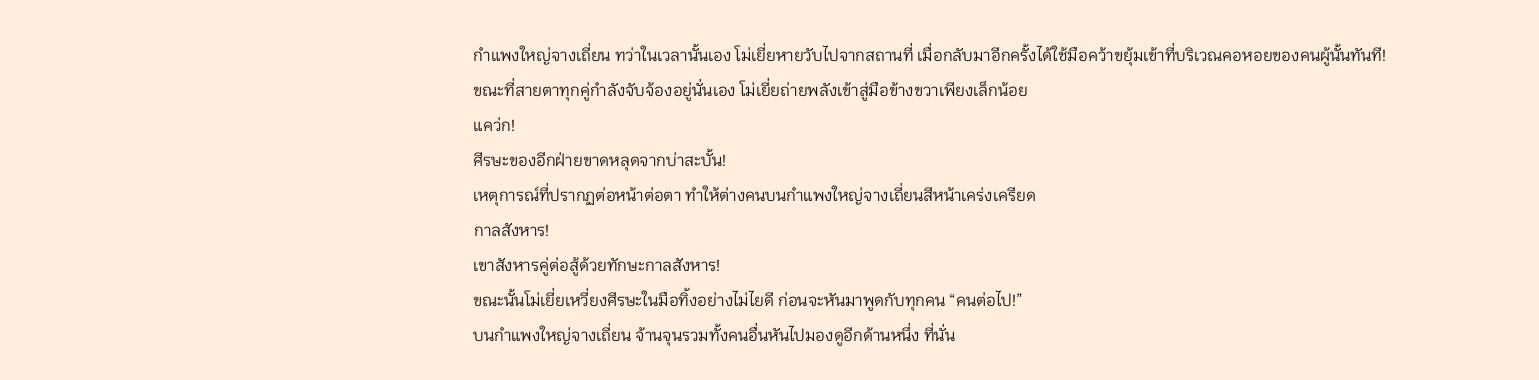กำแพงใหญ่จางเถี่ยน ทว่าในเวลานั้นเอง โม่เยี่ยหายวับไปจากสถานที่ เมื่อกลับมาอีกครั้งได้ใช้มือคว้าขยุ้มเข้าที่บริเวณคอหอยของคนผู้นั้นทันที!
ขณะที่สายตาทุกคู่กำลังจับจ้องอยู่นั่นเอง โม่เยี่ยถ่ายพลังเข้าสู่มือข้างขวาเพียงเล็กน้อย
แคว่ก!
ศีรษะของอีกฝ่ายขาดหลุดจากบ่าสะบั้น!
เหตุการณ์ที่ปรากฏต่อหน้าต่อตา ทำให้ต่างคนบนกำแพงใหญ่จางเถี่ยนสีหน้าเคร่งเครียด
กาลสังหาร!
เขาสังหารคู่ต่อสู้ด้วยทักษะกาลสังหาร!
ขณะนั้นโม่เยี่ยเหวี่ยงศีรษะในมือทิ้งอย่างไม่ไยดี ก่อนจะหันมาพูดกับทุกคน “คนต่อไป!”
บนกำแพงใหญ่จางเถี่ยน จ้านจุนรวมทั้งคนอื่นหันไปมองดูอีกด้านหนึ่ง ที่นั่น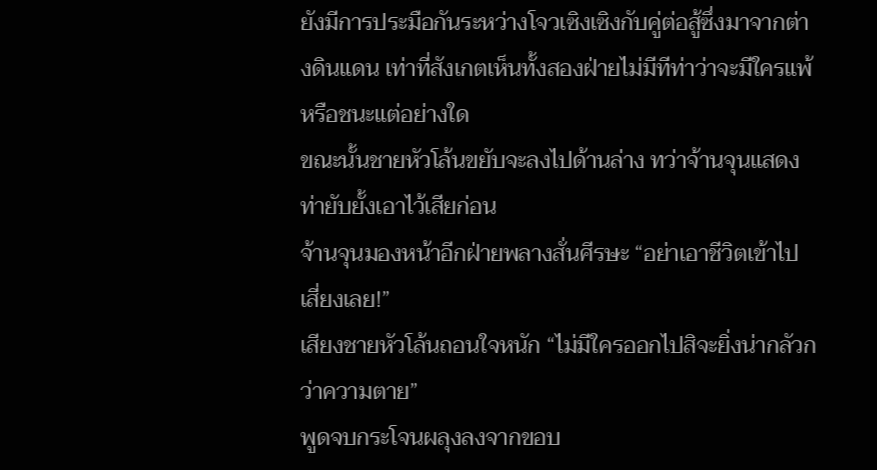ยังมีการประมือกันระหว่างโจวเซิงเซิงกับคู่ต่อสู้ซึ่งมาจากต่างดินแดน เท่าที่สังเกตเห็นทั้งสองฝ่ายไม่มีทีท่าว่าจะมีใครแพ้หรือชนะแต่อย่างใด
ขณะนั้นชายหัวโล้นขยับจะลงไปด้านล่าง ทว่าจ้านจุนแสดงท่ายับยั้งเอาไว้เสียก่อน
จ้านจุนมองหน้าอีกฝ่ายพลางสั่นศีรษะ “อย่าเอาชีวิตเข้าไปเสี่ยงเลย!”
เสียงชายหัวโล้นถอนใจหนัก “ไม่มีใครออกไปสิจะยิ่งน่ากลัวกว่าความตาย”
พูดจบกระโจนผลุงลงจากขอบ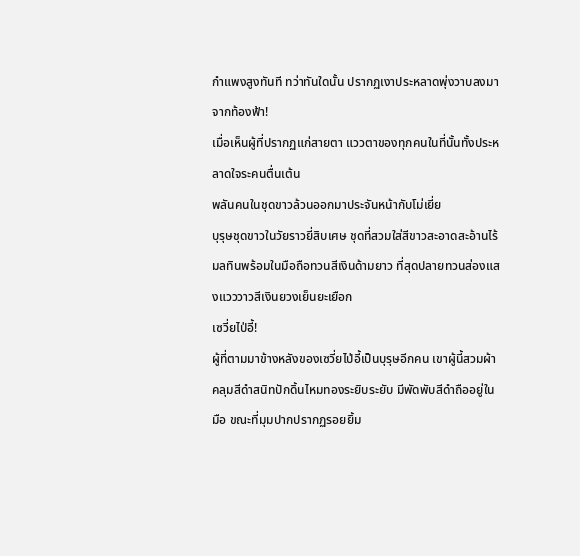กำแพงสูงทันที ทว่าทันใดนั้น ปรากฏเงาประหลาดพุ่งวาบลงมาจากท้องฟ้า!
เมื่อเห็นผู้ที่ปรากฏแก่สายตา แววตาของทุกคนในที่นั้นทั้งประหลาดใจระคนตื่นเต้น
พลันคนในชุดขาวล้วนออกมาประจันหน้ากับโม่เยี่ย
บุรุษชุดขาวในวัยราวยี่สิบเศษ ชุดที่สวมใส่สีขาวสะอาดสะอ้านไร้มลทินพร้อมในมือถือทวนสีเงินด้ามยาว ที่สุดปลายทวนส่องแสงแวววาวสีเงินยวงเย็นยะเยือก
เซวี่ยไป่อี้!
ผู้ที่ตามมาข้างหลังของเซวี่ยไป่อี้เป็นบุรุษอีกคน เขาผู้นี้สวมผ้าคลุมสีดำสนิทปักดิ้นไหมทองระยิบระยับ มีพัดพับสีดำถืออยู่ในมือ ขณะที่มุมปากปรากฏรอยยิ้ม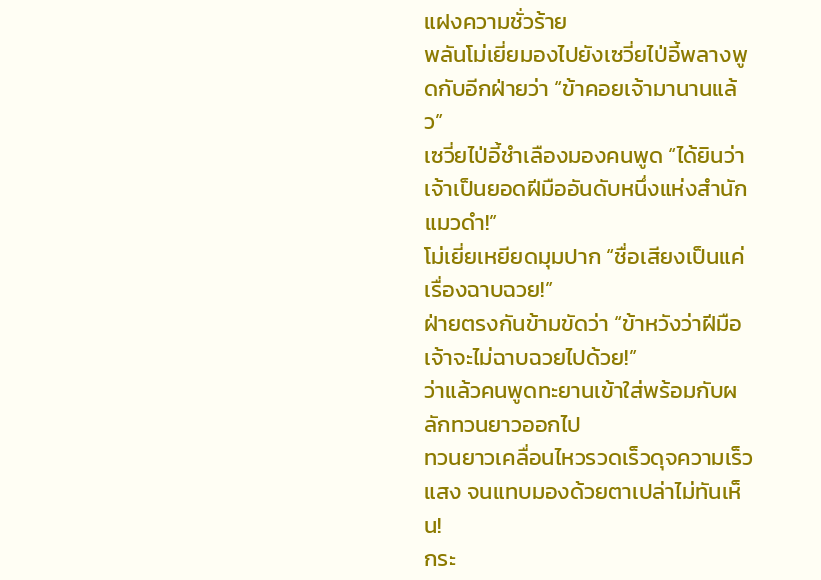แฝงความชั่วร้าย
พลันโม่เยี่ยมองไปยังเซวี่ยไป่อี้พลางพูดกับอีกฝ่ายว่า “ข้าคอยเจ้ามานานแล้ว”
เซวี่ยไป่อี้ชำเลืองมองคนพูด “ได้ยินว่าเจ้าเป็นยอดฝีมืออันดับหนึ่งแห่งสำนักแมวดำ!”
โม่เยี่ยเหยียดมุมปาก “ชื่อเสียงเป็นแค่เรื่องฉาบฉวย!”
ฝ่ายตรงกันข้ามขัดว่า “ข้าหวังว่าฝีมือเจ้าจะไม่ฉาบฉวยไปด้วย!”
ว่าแล้วคนพูดทะยานเข้าใส่พร้อมกับผลักทวนยาวออกไป
ทวนยาวเคลื่อนไหวรวดเร็วดุจความเร็วแสง จนแทบมองด้วยตาเปล่าไม่ทันเห็น!
กระ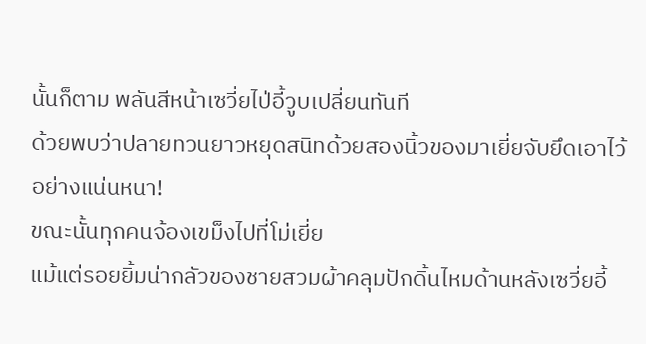นั้นก็ตาม พลันสีหน้าเซวี่ยไป่อี้วูบเปลี่ยนทันที
ด้วยพบว่าปลายทวนยาวหยุดสนิทด้วยสองนิ้วของมาเยี่ยจับยึดเอาไว้อย่างแน่นหนา!
ขณะนั้นทุกคนจ้องเขม็งไปที่โม่เยี่ย
แม้แต่รอยยิ้มน่ากลัวของชายสวมผ้าคลุมปักดิ้นไหมด้านหลังเซวี่ยอี้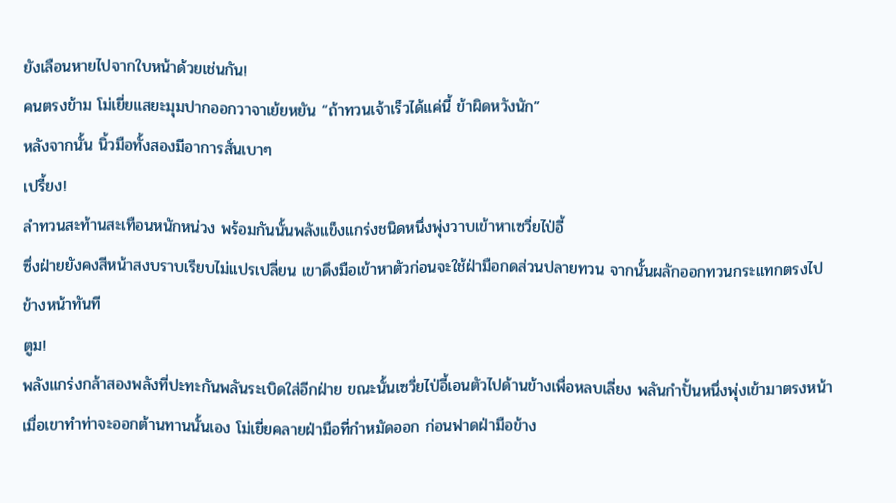ยังเลือนหายไปจากใบหน้าด้วยเช่นกัน!
คนตรงข้าม โม่เยี่ยแสยะมุมปากออกวาจาเย้ยหยัน “ถ้าทวนเจ้าเร็วได้แค่นี้ ข้าผิดหวังนัก”
หลังจากนั้น นิ้วมือทั้งสองมีอาการสั่นเบาๆ
เปรี้ยง!
ลำทวนสะท้านสะเทือนหนักหน่วง พร้อมกันนั้นพลังแข็งแกร่งชนิดหนึ่งพุ่งวาบเข้าหาเซวี่ยไป่อี้
ซึ่งฝ่ายยังคงสีหน้าสงบราบเรียบไม่แปรเปลี่ยน เขาดึงมือเข้าหาตัวก่อนจะใช้ฝ่ามือกดส่วนปลายทวน จากนั้นผลักออกทวนกระแทกตรงไปข้างหน้าทันที
ตูม!
พลังแกร่งกล้าสองพลังที่ปะทะกันพลันระเบิดใส่อีกฝ่าย ขณะนั้นเซวี่ยไป่อี้เอนตัวไปด้านข้างเพื่อหลบเลี่ยง พลันกำปั้นหนึ่งพุ่งเข้ามาตรงหน้า เมื่อเขาทำท่าจะออกต้านทานนั้นเอง โม่เยี่ยคลายฝ่ามือที่กำหมัดออก ก่อนฟาดฝ่ามือข้าง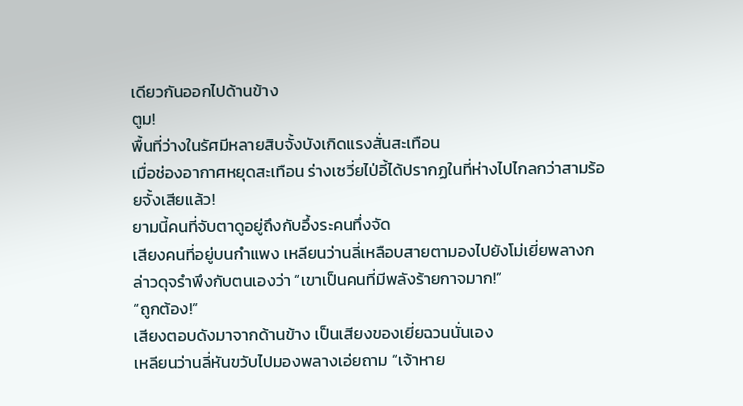เดียวกันออกไปด้านข้าง
ตูม!
พื้นที่ว่างในรัศมีหลายสิบจั้งบังเกิดแรงสั่นสะเทือน
เมื่อช่องอากาศหยุดสะเทือน ร่างเซวี่ยไป่อี้ได้ปรากฏในที่ห่างไปไกลกว่าสามร้อยจั้งเสียแล้ว!
ยามนี้คนที่จับตาดูอยู่ถึงกับอึ้งระคนทึ่งจัด
เสียงคนที่อยู่บนกำแพง เหลียนว่านลี่เหลือบสายตามองไปยังโม่เยี่ยพลางกล่าวดุจรำพึงกับตนเองว่า “เขาเป็นคนที่มีพลังร้ายกาจมาก!”
“ถูกต้อง!”
เสียงตอบดังมาจากด้านข้าง เป็นเสียงของเยี่ยฉวนนั่นเอง
เหลียนว่านลี่หันขวับไปมองพลางเอ่ยถาม “เจ้าหาย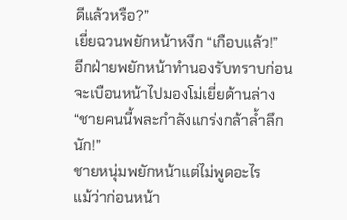ดีแล้วหรือ?”
เยี่ยฉวนพยักหน้าหงึก “เกือบแล้ว!”
อีกฝ่ายพยักหน้าทำนองรับทราบก่อนจะเบือนหน้าไปมองโม่เยี่ยด้านล่าง “ชายคนนี้พละกำลังแกร่งกล้าล้ำลึกนัก!”
ชายหนุ่มพยักหน้าแต่ไม่พูดอะไร
แม้ว่าก่อนหน้า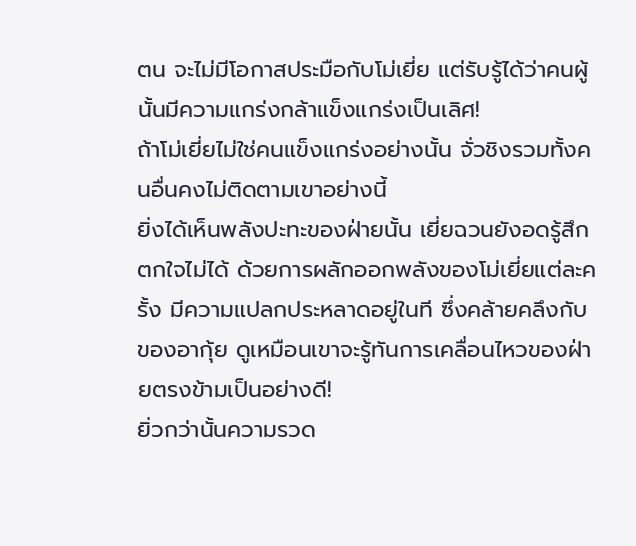ตน จะไม่มีโอกาสประมือกับโม่เยี่ย แต่รับรู้ได้ว่าคนผู้นั้นมีความแกร่งกล้าแข็งแกร่งเป็นเลิศ!
ถ้าโม่เยี่ยไม่ใช่คนแข็งแกร่งอย่างนั้น จั่วชิงรวมทั้งคนอื่นคงไม่ติดตามเขาอย่างนี้
ยิ่งได้เห็นพลังปะทะของฝ่ายนั้น เยี่ยฉวนยังอดรู้สึกตกใจไม่ได้ ด้วยการผลักออกพลังของโม่เยี่ยแต่ละครั้ง มีความแปลกประหลาดอยู่ในที ซึ่งคล้ายคลึงกับของอากุ้ย ดูเหมือนเขาจะรู้ทันการเคลื่อนไหวของฝ่ายตรงข้ามเป็นอย่างดี!
ยิ่วกว่านั้นความรวด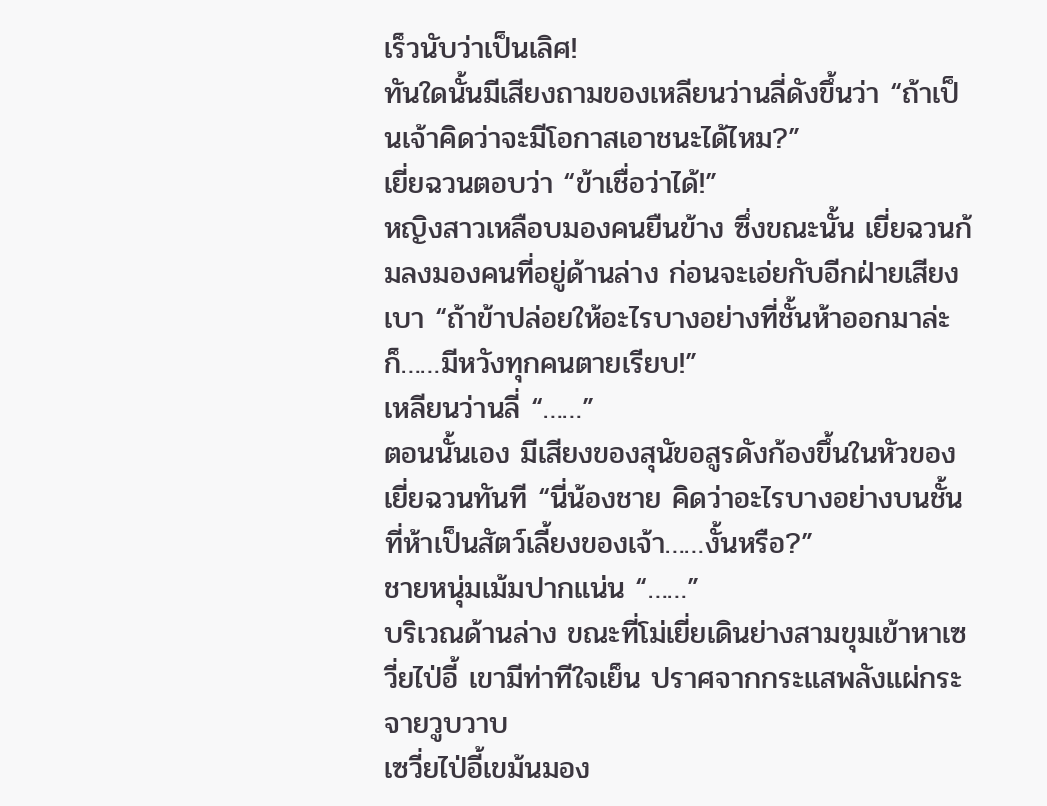เร็วนับว่าเป็นเลิศ!
ทันใดนั้นมีเสียงถามของเหลียนว่านลี่ดังขึ้นว่า “ถ้าเป็นเจ้าคิดว่าจะมีโอกาสเอาชนะได้ไหม?”
เยี่ยฉวนตอบว่า “ข้าเชื่อว่าได้!”
หญิงสาวเหลือบมองคนยืนข้าง ซึ่งขณะนั้น เยี่ยฉวนก้มลงมองคนที่อยู่ด้านล่าง ก่อนจะเอ่ยกับอีกฝ่ายเสียงเบา “ถ้าข้าปล่อยให้อะไรบางอย่างที่ชั้นห้าออกมาล่ะก็……มีหวังทุกคนตายเรียบ!”
เหลียนว่านลี่ “……”
ตอนนั้นเอง มีเสียงของสุนัขอสูรดังก้องขึ้นในหัวของเยี่ยฉวนทันที “นี่น้องชาย คิดว่าอะไรบางอย่างบนชั้นที่ห้าเป็นสัตว์เลี้ยงของเจ้า……งั้นหรือ?”
ชายหนุ่มเม้มปากแน่น “……”
บริเวณด้านล่าง ขณะที่โม่เยี่ยเดินย่างสามขุมเข้าหาเซวี่ยไป่อี้ เขามีท่าทีใจเย็น ปราศจากกระแสพลังแผ่กระจายวูบวาบ
เซวี่ยไป่อี้เขม้นมอง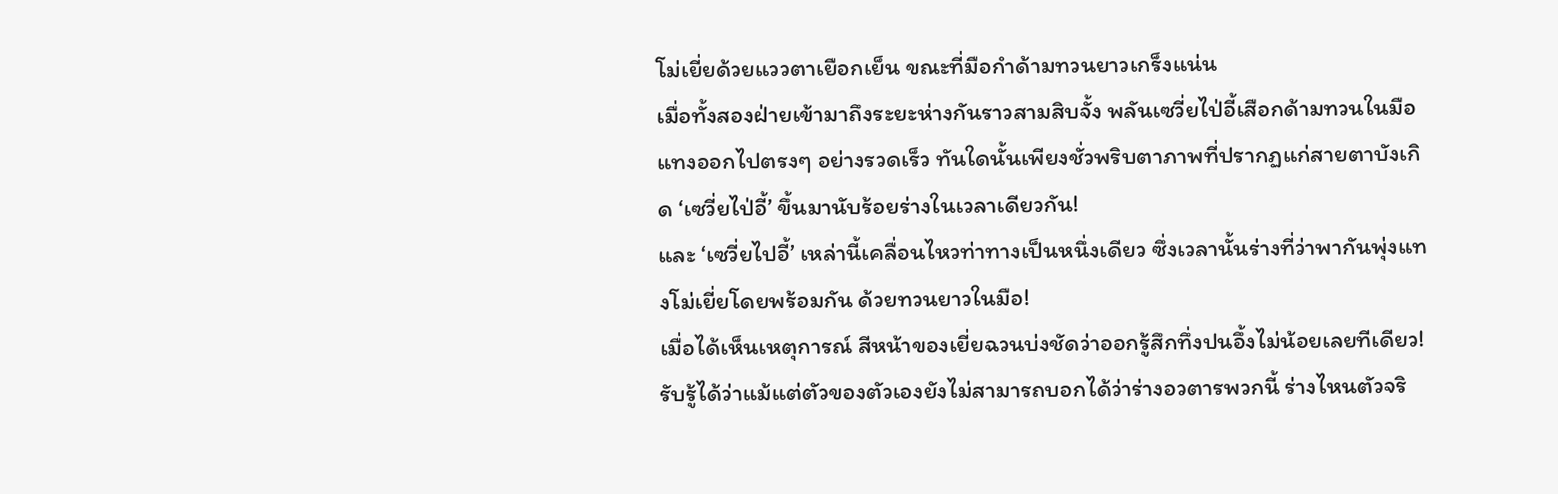โม่เยี่ยด้วยแววตาเยือกเย็น ขณะที่มือกำด้ามทวนยาวเกร็งแน่น
เมื่อทั้งสองฝ่ายเข้ามาถึงระยะห่างกันราวสามสิบจั้ง พลันเซวี่ยไป่อี้เสือกด้ามทวนในมือแทงออกไปตรงๆ อย่างรวดเร็ว ทันใดนั้นเพียงชั่วพริบตาภาพที่ปรากฏแก่สายตาบังเกิด ‘เซวี่ยไป่อี้’ ขึ้นมานับร้อยร่างในเวลาเดียวกัน!
และ ‘เซวี่ยไปอี้’ เหล่านี้เคลื่อนไหวท่าทางเป็นหนึ่งเดียว ซึ่งเวลานั้นร่างที่ว่าพากันพุ่งแทงโม่เยี่ยโดยพร้อมกัน ด้วยทวนยาวในมือ!
เมื่อได้เห็นเหตุการณ์ สีหน้าของเยี่ยฉวนบ่งชัดว่าออกรู้สึกทึ่งปนอึ้งไม่น้อยเลยทีเดียว!
รับรู้ได้ว่าแม้แต่ตัวของตัวเองยังไม่สามารถบอกได้ว่าร่างอวตารพวกนี้ ร่างไหนตัวจริ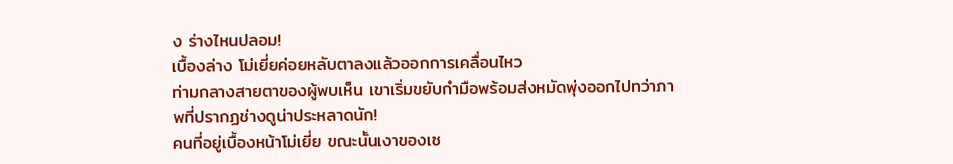ง ร่างไหนปลอม!
เบื้องล่าง โม่เยี่ยค่อยหลับตาลงแล้วออกการเคลื่อนไหว
ท่ามกลางสายตาของผู้พบเห็น เขาเริ่มขยับกำมือพร้อมส่งหมัดพุ่งออกไปทว่าภาพที่ปรากฏช่างดูน่าประหลาดนัก!
คนที่อยู่เบื้องหน้าโม่เยี่ย ขณะนั้นเงาของเซ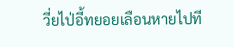วี่ยไป่อี้ทยอยเลือนหายไปที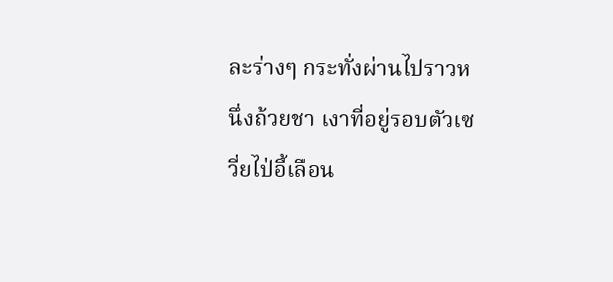ละร่างๆ กระทั่งผ่านไปราวหนึ่งถ้วยชา เงาที่อยู่รอบตัวเซวี่ยไป่อี้เลือน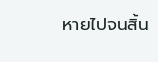หายไปจนสิ้น